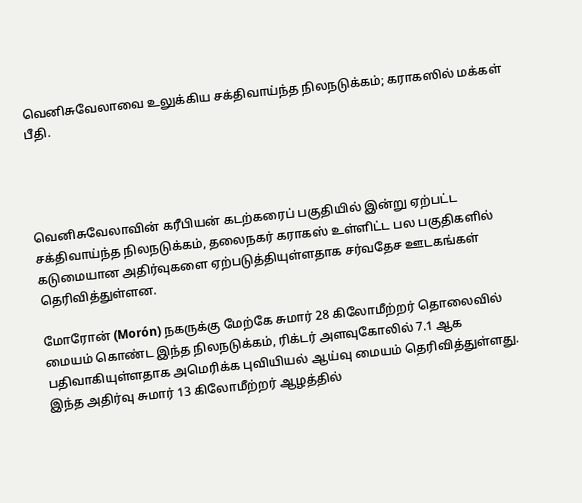வெனிசுவேலாவை உலுக்கிய சக்திவாய்ந்த நிலநடுக்கம்; கராகஸில் மக்கள் பீதி.




வெனிசுவேலாவின் கரீபியன் கடற்கரைப் பகுதியில் இன்று ஏற்பட்ட சக்திவாய்ந்த நிலநடுக்கம், தலைநகர் கராகஸ் உள்ளிட்ட பல பகுதிகளில் கடுமையான அதிர்வுகளை ஏற்படுத்தியுள்ளதாக சர்வதேச ஊடகங்கள் தெரிவித்துள்ளன.

மோரோன் (Morón) நகருக்கு மேற்கே சுமார் 28 கிலோமீற்றர் தொலைவில் மையம் கொண்ட இந்த நிலநடுக்கம், ரிக்டர் அளவுகோலில் 7.1 ஆக பதிவாகியுள்ளதாக அமெரிக்க புவியியல் ஆய்வு மையம் தெரிவித்துள்ளது. இந்த அதிர்வு சுமார் 13 கிலோமீற்றர் ஆழத்தில்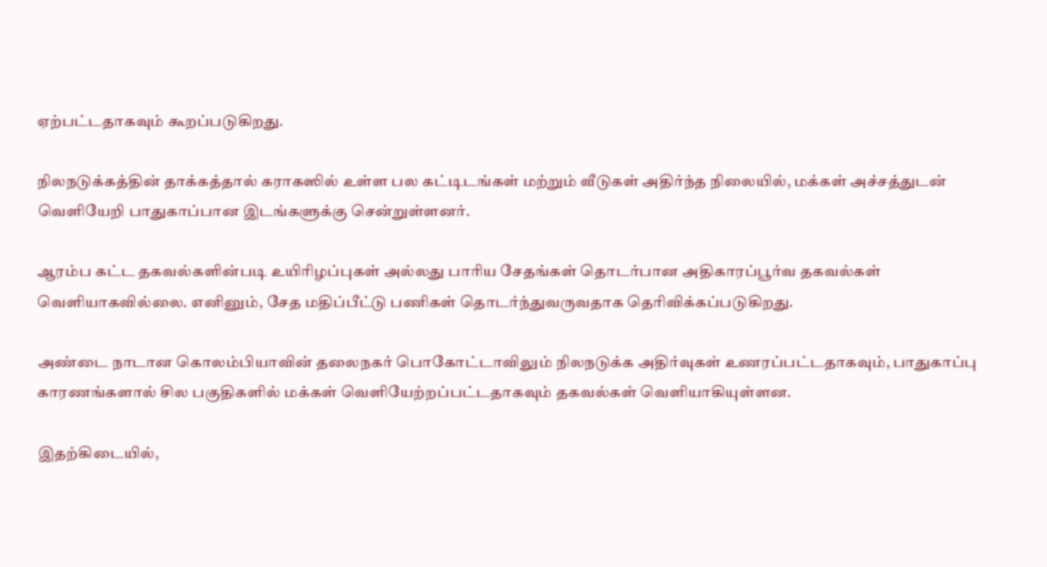ஏற்பட்டதாகவும் கூறப்படுகிறது.

நிலநடுக்கத்தின் தாக்கத்தால் கராகஸில் உள்ள பல கட்டிடங்கள் மற்றும் வீடுகள் அதிர்ந்த நிலையில், மக்கள் அச்சத்துடன் வெளியேறி பாதுகாப்பான இடங்களுக்கு சென்றுள்ளனர்.

ஆரம்ப கட்ட தகவல்களின்படி உயிரிழப்புகள் அல்லது பாரிய சேதங்கள் தொடர்பான அதிகாரப்பூர்வ தகவல்கள் வெளியாகவில்லை. எனினும், சேத மதிப்பீட்டு பணிகள் தொடர்ந்துவருவதாக தெரிவிக்கப்படுகிறது.

அண்டை நாடான கொலம்பியாவின் தலைநகர் பொகோட்டாவிலும் நிலநடுக்க அதிர்வுகள் உணரப்பட்டதாகவும், பாதுகாப்பு காரணங்களால் சில பகுதிகளில் மக்கள் வெளியேற்றப்பட்டதாகவும் தகவல்கள் வெளியாகியுள்ளன.

இதற்கிடையில்,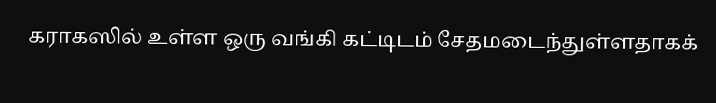கராகஸில் உள்ள ஒரு வங்கி கட்டிடம் சேதமடைந்துள்ளதாகக்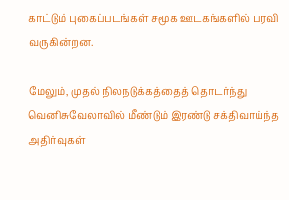காட்டும் புகைப்படங்கள் சமூக ஊடகங்களில் பரவி வருகின்றன.

மேலும், முதல் நிலநடுக்கத்தைத் தொடர்ந்து வெனிசுவேலாவில் மீண்டும் இரண்டு சக்திவாய்ந்த அதிர்வுகள்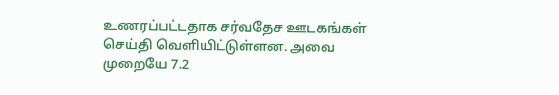உணரப்பட்டதாக சர்வதேச ஊடகங்கள் செய்தி வெளியிட்டுள்ளன. அவை முறையே 7.2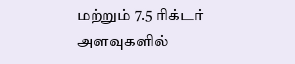மற்றும் 7.5 ரிக்டர் அளவுகளில்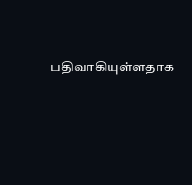பதிவாகியுள்ளதாக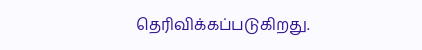தெரிவிக்கப்படுகிறது.